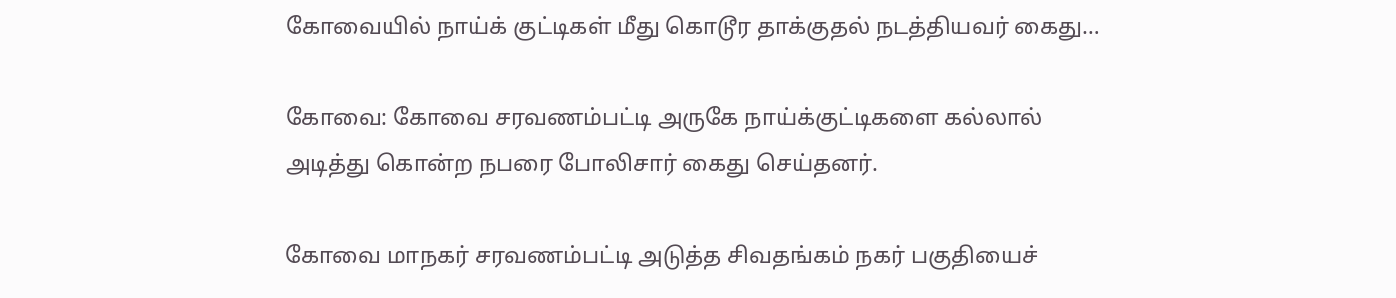கோவையில் நாய்க் குட்டிகள் மீது கொடூர தாக்குதல் நடத்தியவர் கைது…

கோவை: கோவை சரவணம்பட்டி அருகே நாய்க்குட்டிகளை கல்லால் அடித்து கொன்ற நபரை போலிசார் கைது செய்தனர்.

கோவை மாநகர் சரவணம்பட்டி அடுத்த சிவதங்கம் நகர் பகுதியைச்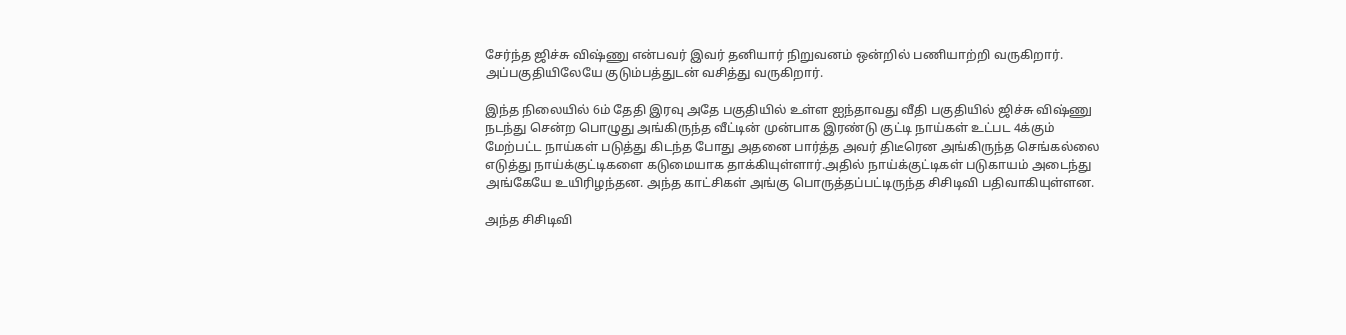சேர்ந்த ஜிச்சு விஷ்ணு என்பவர் இவர் தனியார் நிறுவனம் ஒன்றில் பணியாற்றி வருகிறார். அப்பகுதியிலேயே குடும்பத்துடன் வசித்து வருகிறார்.

இந்த நிலையில் 6ம் தேதி இரவு அதே பகுதியில் உள்ள ஐந்தாவது வீதி பகுதியில் ஜிச்சு விஷ்ணு நடந்து சென்ற பொழுது அங்கிருந்த வீட்டின் முன்பாக இரண்டு குட்டி நாய்கள் உட்பட 4க்கும் மேற்பட்ட நாய்கள் படுத்து கிடந்த போது அதனை பார்த்த அவர் திடீரென அங்கிருந்த செங்கல்லை எடுத்து நாய்க்குட்டிகளை கடுமையாக தாக்கியுள்ளார்.அதில் நாய்க்குட்டிகள் படுகாயம் அடைந்து அங்கேயே உயிரிழந்தன. அந்த காட்சிகள் அங்கு பொருத்தப்பட்டிருந்த சிசிடிவி பதிவாகியுள்ளன.

அந்த சிசிடிவி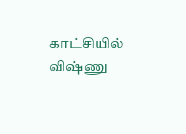காட்சியில் விஷ்ணு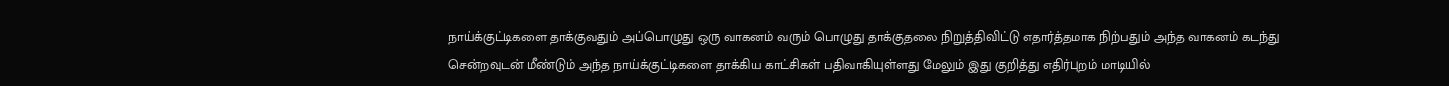நாய்க்குட்டிகளை தாக்குவதும் அப்பொழுது ஒரு வாகனம் வரும் பொழுது தாக்குதலை நிறுத்திவிட்டு எதார்த்தமாக நிற்பதும் அந்த வாகனம் கடந்து சென்றவுடன் மீண்டும் அந்த நாய்க்குட்டிகளை தாக்கிய காட்சிகள் பதிவாகியுள்ளது மேலும் இது குறித்து எதிர்புறம் மாடியில்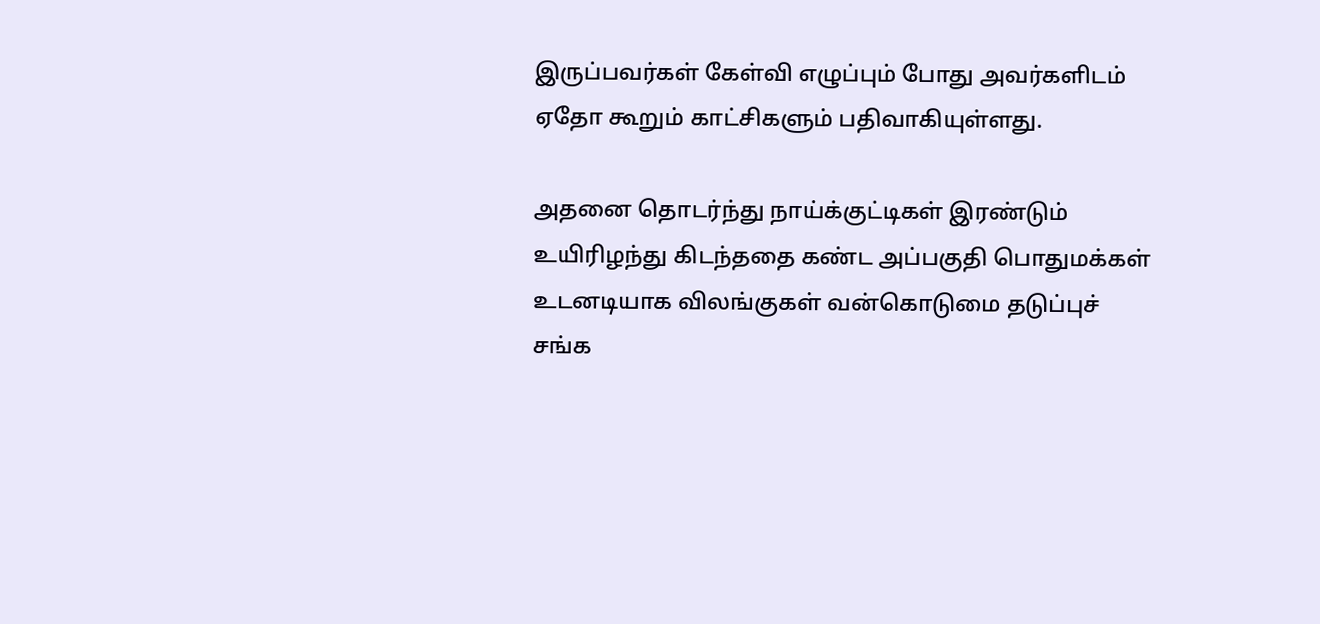இருப்பவர்கள் கேள்வி எழுப்பும் போது அவர்களிடம் ஏதோ கூறும் காட்சிகளும் பதிவாகியுள்ளது.

அதனை தொடர்ந்து நாய்க்குட்டிகள் இரண்டும் உயிரிழந்து கிடந்ததை கண்ட அப்பகுதி பொதுமக்கள் உடனடியாக விலங்குகள் வன்கொடுமை தடுப்புச் சங்க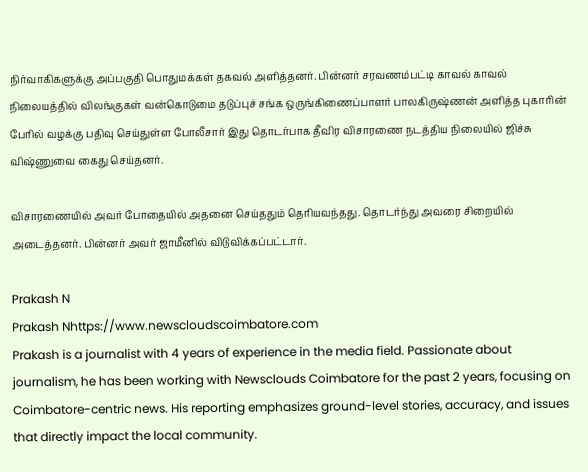நிர்வாகிகளுக்கு அப்பகுதி பொதுமக்கள் தகவல் அளித்தனர். பின்னர் சரவணம்பட்டி காவல் காவல் நிலையத்தில் விலங்குகள் வன்கொடுமை தடுப்புச் சங்க ஒருங்கிணைப்பாளர் பாலகிருஷ்ணன் அளித்த புகாரின் பேரில் வழக்கு பதிவு செய்துள்ள போலீசார் இது தொடர்பாக தீவிர விசாரணை நடத்திய நிலையில் ஜிச்சு விஷ்ணுவை கைது செய்தனர்.

விசாரணையில் அவர் போதையில் அதனை செய்ததும் தெரியவந்தது. தொடர்ந்து அவரை சிறையில் அடைத்தனர். பின்னர் அவர் ஜாமீனில் விடுவிக்கப்பட்டார்.

Prakash N
Prakash Nhttps://www.newscloudscoimbatore.com
Prakash is a journalist with 4 years of experience in the media field. Passionate about journalism, he has been working with Newsclouds Coimbatore for the past 2 years, focusing on Coimbatore-centric news. His reporting emphasizes ground-level stories, accuracy, and issues that directly impact the local community.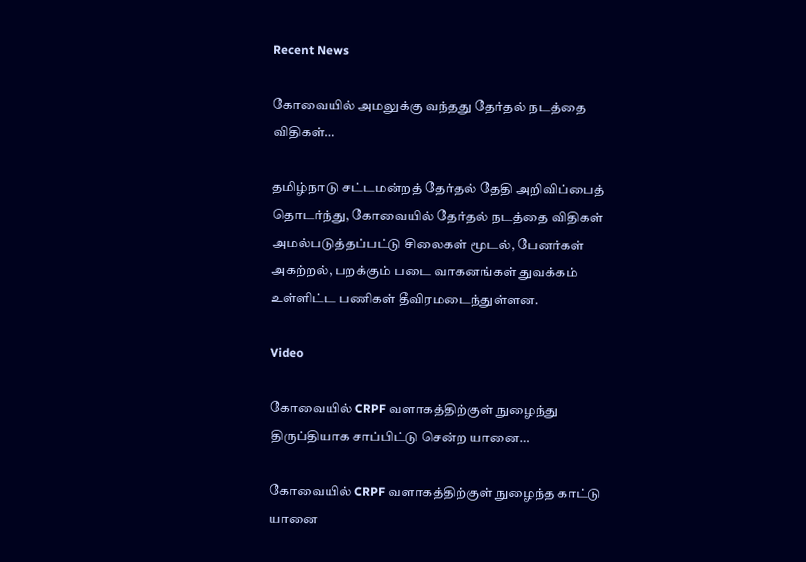Recent News

கோவையில் அமலுக்கு வந்தது தேர்தல் நடத்தை விதிகள்…

தமிழ்நாடு சட்டமன்றத் தேர்தல் தேதி அறிவிப்பைத் தொடர்ந்து, கோவையில் தேர்தல் நடத்தை விதிகள் அமல்படுத்தப்பட்டு சிலைகள் மூடல், பேனர்கள் அகற்றல், பறக்கும் படை வாகனங்கள் துவக்கம் உள்ளிட்ட பணிகள் தீவிரமடைந்துள்ளன.

Video

கோவையில் CRPF வளாகத்திற்குள் நுழைந்து திருப்தியாக சாப்பிட்டு சென்ற யானை…

கோவையில் CRPF வளாகத்திற்குள் நுழைந்த காட்டு யானை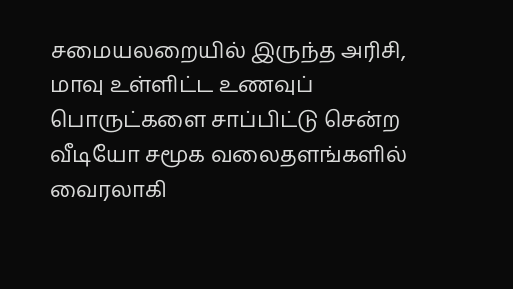சமையலறையில் இருந்த அரிசி, மாவு உள்ளிட்ட உணவுப் பொருட்களை சாப்பிட்டு சென்ற வீடியோ சமூக வலைதளங்களில் வைரலாகி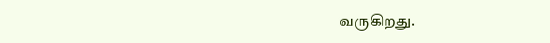வருகிறது.